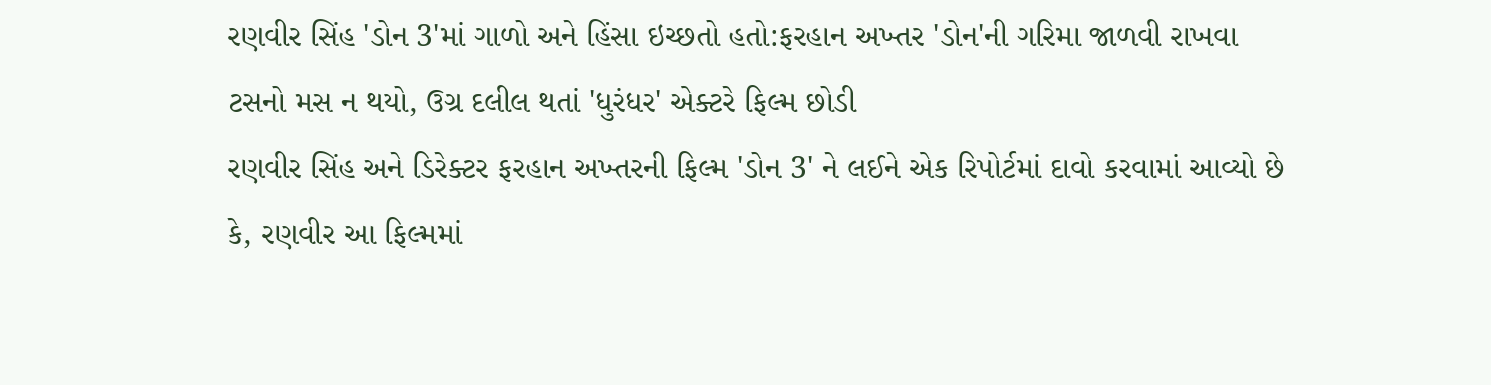રણવીર સિંહ 'ડોન 3'માં ગાળો અને હિંસા ઇચ્છતો હતો:ફરહાન અખ્તર 'ડોન'ની ગરિમા જાળવી રાખવા ટસનો મસ ન થયો, ઉગ્ર દલીલ થતાં 'ધુરંધર' એક્ટરે ફિલ્મ છોડી
રણવીર સિંહ અને ડિરેક્ટર ફરહાન અખ્તરની ફિલ્મ 'ડોન 3' ને લઈને એક રિપોર્ટમાં દાવો કરવામાં આવ્યો છે કે, રણવીર આ ફિલ્મમાં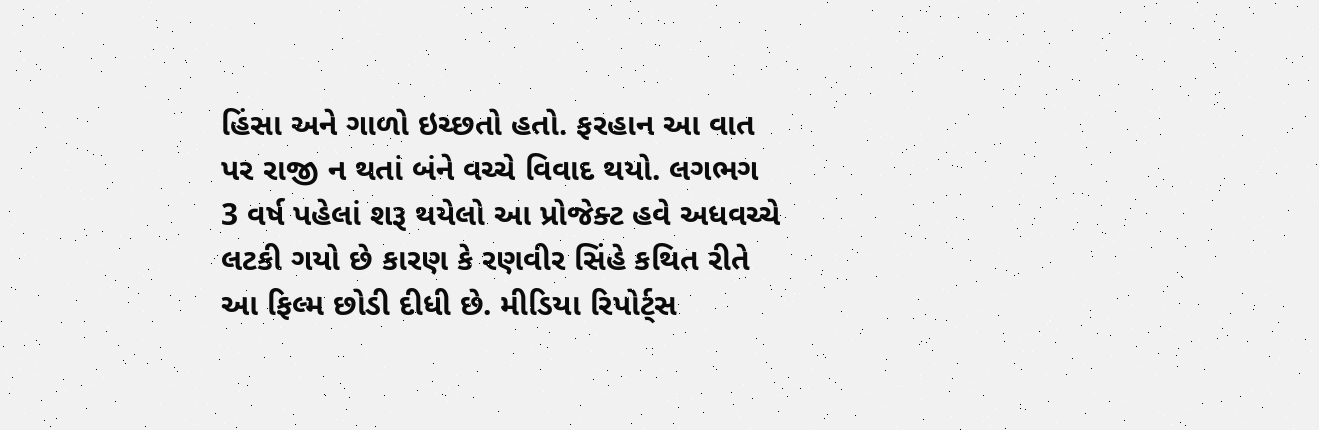હિંસા અને ગાળો ઇચ્છતો હતો. ફરહાન આ વાત પર રાજી ન થતાં બંને વચ્ચે વિવાદ થયો. લગભગ 3 વર્ષ પહેલાં શરૂ થયેલો આ પ્રોજેક્ટ હવે અધવચ્ચે લટકી ગયો છે કારણ કે રણવીર સિંહે કથિત રીતે આ ફિલ્મ છોડી દીધી છે. મીડિયા રિપોર્ટ્સ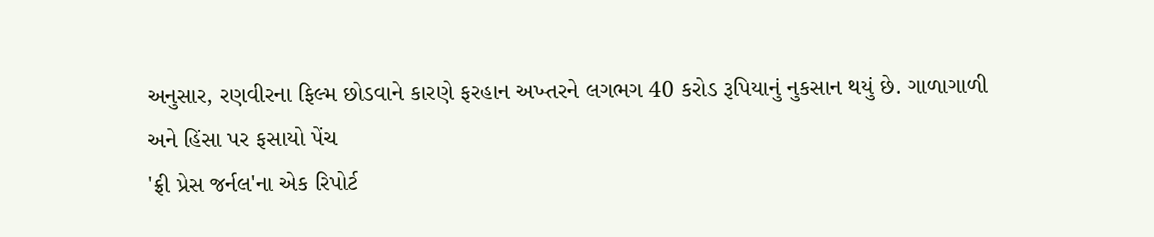અનુસાર, રણવીરના ફિલ્મ છોડવાને કારણે ફરહાન અખ્તરને લગભગ 40 કરોડ રૂપિયાનું નુકસાન થયું છે. ગાળાગાળી અને હિંસા પર ફસાયો પેંચ
'ફ્રી પ્રેસ જર્નલ'ના એક રિપોર્ટ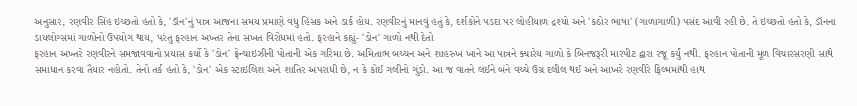અનુસાર, રણવીર સિંહ ઇચ્છતો હતો કે, 'ડૉન'નું પાત્ર આજના સમય પ્રમાણે વધુ હિંસક અને ડાર્ક હોય. રણવીરનું માનવું હતું કે, દર્શકોને પડદા પર લોહીયાળ દ્રશ્યો અને 'કઠોર ભાષા' (ગાળાગાળી) પસંદ આવી રહી છે. તે ઇચ્છતો હતો કે, ડૉનના ડાયલોગ્સમાં ગાળોનો ઉપયોગ થાય, પરંતુ ફરહાન અખ્તર તેના સખત વિરોધમાં હતો. ફરહાને કહ્યું- 'ડોન' ગાળો નથી દેતો
ફરહાન અખ્તરે રણવીરને સમજાવવાનો પ્રયાસ કર્યો કે 'ડોન' ફ્રેન્ચાઇઝીની પોતાની એક ગરિમા છે. અમિતાભ બચ્ચન અને શાહરુખ ખાને આ પાત્રને ક્યારેય ગાળો કે બિનજરૂરી મારપીટ દ્વારા રજૂ કર્યું નથી. ફરહાન પોતાની મૂળ વિચારસરણી સાથે સમાધાન કરવા તૈયાર નહોતો. તેનો તર્ક હતો કે, 'ડોન' એક સ્ટાઇલિશ અને શાતિર અપરાધી છે, ન કે કોઈ ગલીનો ગુંડો. આ જ વાતને લઈને બંને વચ્ચે ઉગ્ર દલીલ થઈ અને આખરે રણવીરે ફિલ્મમાંથી હાથ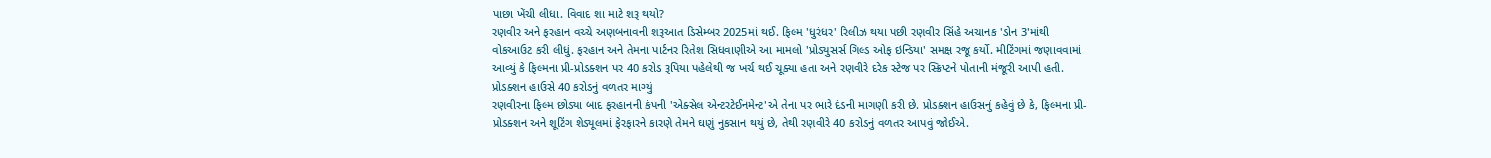પાછા ખેંચી લીધા. વિવાદ શા માટે શરૂ થયો?
રણવીર અને ફરહાન વચ્ચે અણબનાવની શરૂઆત ડિસેમ્બર 2025માં થઈ. ફિલ્મ 'ધુરંધર' રિલીઝ થયા પછી રણવીર સિંહે અચાનક 'ડોન 3'માંથી વોકઆઉટ કરી લીધું. ફરહાન અને તેમના પાર્ટનર રિતેશ સિધવાણીએ આ મામલો 'પ્રોડ્યુસર્સ ગિલ્ડ ઓફ ઇન્ડિયા' સમક્ષ રજૂ કર્યો. મીટિંગમાં જણાવવામાં આવ્યું કે ફિલ્મના પ્રી-પ્રોડક્શન પર 40 કરોડ રૂપિયા પહેલેથી જ ખર્ચ થઈ ચૂક્યા હતા અને રણવીરે દરેક સ્ટેજ પર સ્ક્રિપ્ટને પોતાની મંજૂરી આપી હતી. પ્રોડક્શન હાઉસે 40 કરોડનું વળતર માગ્યું
રણવીરના ફિલ્મ છોડ્યા બાદ ફરહાનની કંપની 'એક્સેલ એન્ટરટેઈનમેન્ટ'એ તેના પર ભારે દંડની માગણી કરી છે. પ્રોડક્શન હાઉસનું કહેવું છે કે, ફિલ્મના પ્રી-પ્રોડક્શન અને શૂટિંગ શેડ્યૂલમાં ફેરફારને કારણે તેમને ઘણું નુકસાન થયું છે, તેથી રણવીરે 40 કરોડનું વળતર આપવું જોઈએ.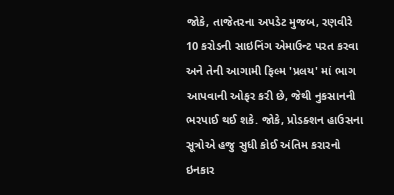જોકે, તાજેતરના અપડેટ મુજબ, રણવીરે 10 કરોડની સાઇનિંગ એમાઉન્ટ પરત કરવા અને તેની આગામી ફિલ્મ 'પ્રલય' માં ભાગ આપવાની ઓફર કરી છે, જેથી નુકસાનની ભરપાઈ થઈ શકે. જોકે, પ્રોડક્શન હાઉસના સૂત્રોએ હજુ સુધી કોઈ અંતિમ કરારનો ઇનકાર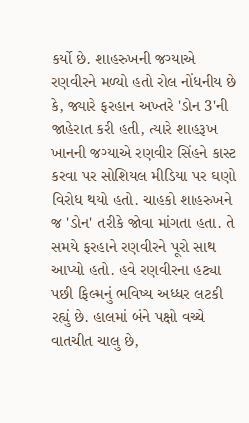કર્યો છે. શાહરુખની જગ્યાએ રણવીરને મળ્યો હતો રોલ નોંધનીય છે કે, જ્યારે ફરહાન અખ્તરે 'ડોન 3'ની જાહેરાત કરી હતી, ત્યારે શાહરૂખ ખાનની જગ્યાએ રણવીર સિંહને કાસ્ટ કરવા પર સોશિયલ મીડિયા પર ઘણો વિરોધ થયો હતો. ચાહકો શાહરુખને જ 'ડોન' તરીકે જોવા માંગતા હતા. તે સમયે ફરહાને રણવીરને પૂરો સાથ આપ્યો હતો. હવે રણવીરના હટ્યા પછી ફિલ્મનું ભવિષ્ય અધ્ધર લટકી રહ્યું છે. હાલમાં બંને પક્ષો વચ્ચે વાતચીત ચાલુ છે,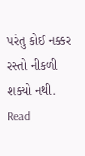પરંતુ કોઈ નક્કર રસ્તો નીકળી શક્યો નથી.
Read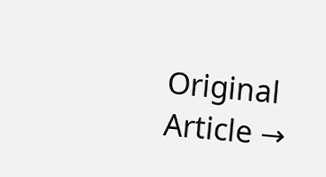Original Article →